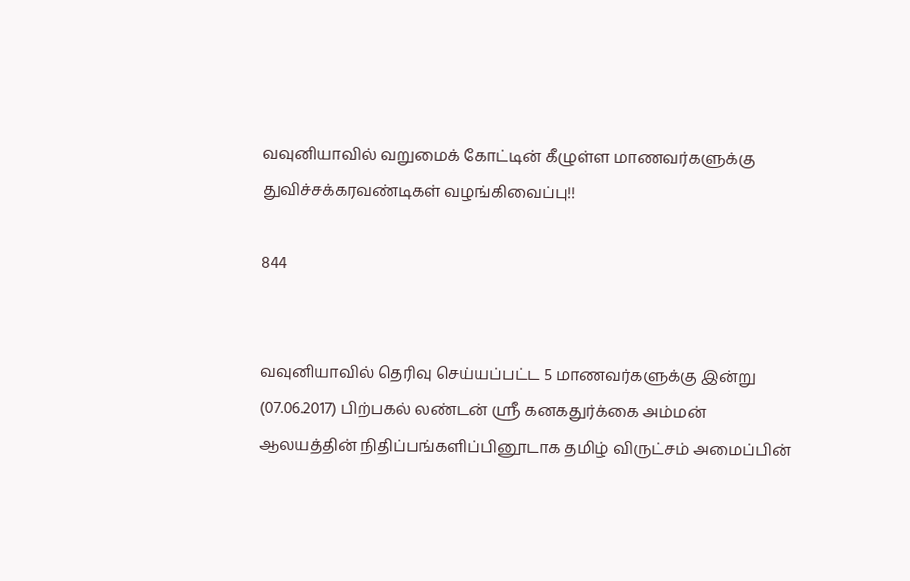வவுனியாவில் வறுமைக் கோட்டின் கீழுள்ள மாணவர்களுக்கு துவிச்சக்கரவண்டிகள் வழங்கிவைப்பு!!

844


வவுனியாவில் தெரிவு செய்யப்பட்ட 5 மாணவர்களுக்கு இன்று (07.06.2017) பிற்பகல் லண்டன் ஸ்ரீ கனகதுர்க்கை அம்மன் ஆலயத்தின் நிதிப்பங்களிப்பினூடாக தமிழ் விருட்சம் அமைப்பின்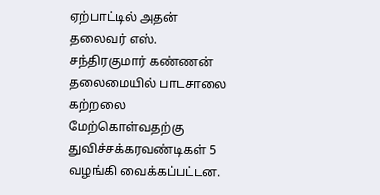ஏற்பாட்டில் அதன் தலைவர் எஸ். சந்திரகுமார் கண்ணன் தலைமையில் பாடசாலை கற்றலை மேற்கொள்வதற்கு துவிச்சக்கரவண்டிகள் 5 வழங்கி வைக்கப்பட்டன.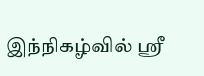இந்நிகழ்வில் ஸ்ரீ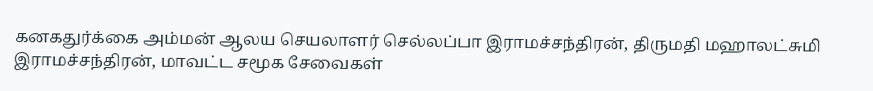கனகதுர்க்கை அம்மன் ஆலய செயலாளர் செல்லப்பா இராமச்சந்திரன், திருமதி மஹாலட்சுமி இராமச்சந்திரன், மாவட்ட சமூக சேவைகள்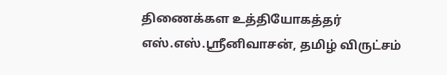திணைக்கள உத்தியோகத்தர் எஸ்.எஸ்.ஸ்ரீனிவாசன், தமிழ் விருட்சம்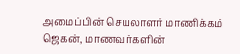அமைப்பின் செயலாளர் மாணிக்கம் ஜெகன், மாணவர்களின்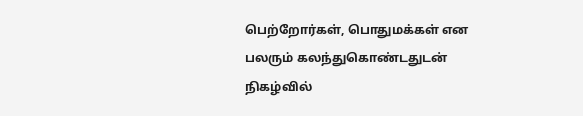பெற்றோர்கள், பொதுமக்கள் என பலரும் கலந்துகொண்டதுடன் நிகழ்வில்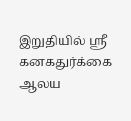இறுதியில் ஸ்ரீ கனகதுர்க்கை ஆலய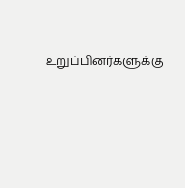உறுப்பினர்களுக்கு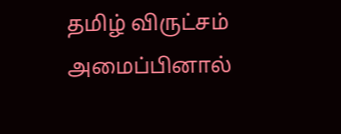தமிழ் விருட்சம் அமைப்பினால்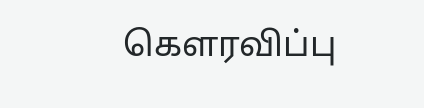கௌரவிப்பு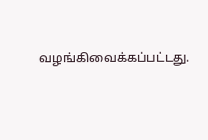வழங்கிவைக்கப்பட்டது.